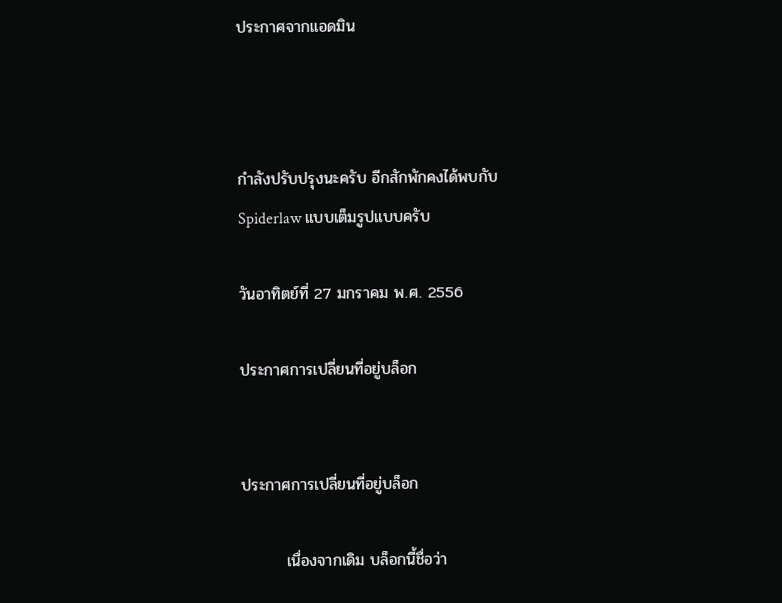ประกาศจากแอดมิน



กำลังปรับปรุงนะครับ อีกสักพักคงได้พบกับ
Spiderlaw แบบเต็มรูปแบบครับ

วันอาทิตย์ที่ 27 มกราคม พ.ศ. 2556

ประกาศการเปลี่ยนที่อยู่บล็อก


ประกาศการเปลี่ยนที่อยู่บล็อก

        เนื่องจากเดิม บล็อกนี้ชื่อว่า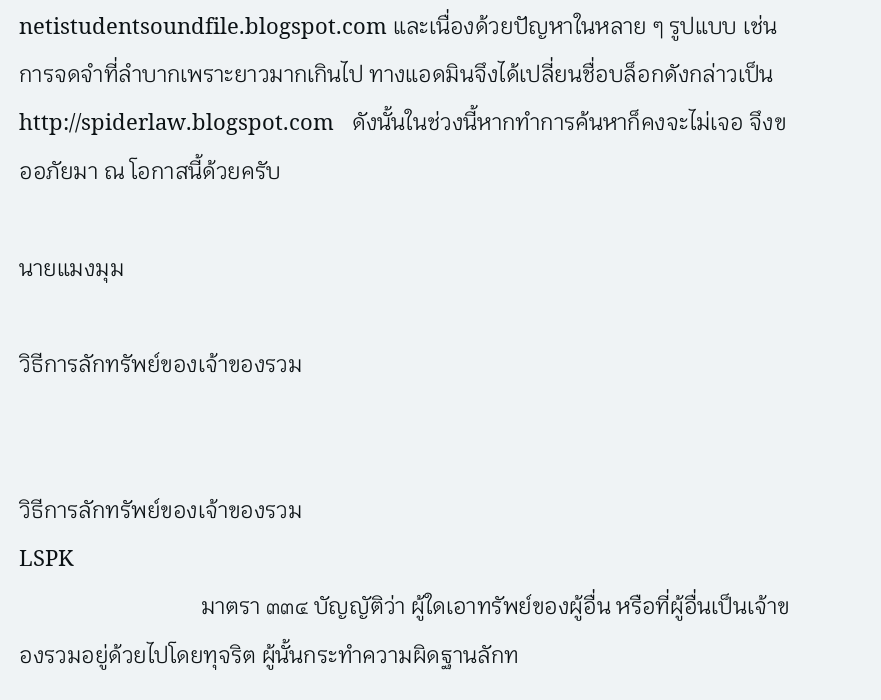netistudentsoundfile.blogspot.com และเนื่องด้วยปัญหาในหลาย ๆ รูปแบบ เช่นการจดจำที่ลำบากเพราะยาวมากเกินไป ทางแอดมินจึงได้เปลี่ยนชื่อบล็อกดังกล่าวเป็น http://spiderlaw.blogspot.com   ดังนั้นในช่วงนี้หากทำการค้นหาก็คงจะไม่เจอ จึงขออภัยมา ณ โอกาสนี้ด้วยครับ

นายแมงมุม

วิธีการลักทรัพย์ของเจ้าของรวม


วิธีการลักทรัพย์ของเจ้าของรวม
LSPK
                                มาตรา ๓๓๔ บัญญัติว่า ผู้ใดเอาทรัพย์ของผู้อื่น หรือที่ผู้อื่นเป็นเจ้าของรวมอยู่ด้วยไปโดยทุจริต ผู้นั้นกระทำความผิดฐานลักท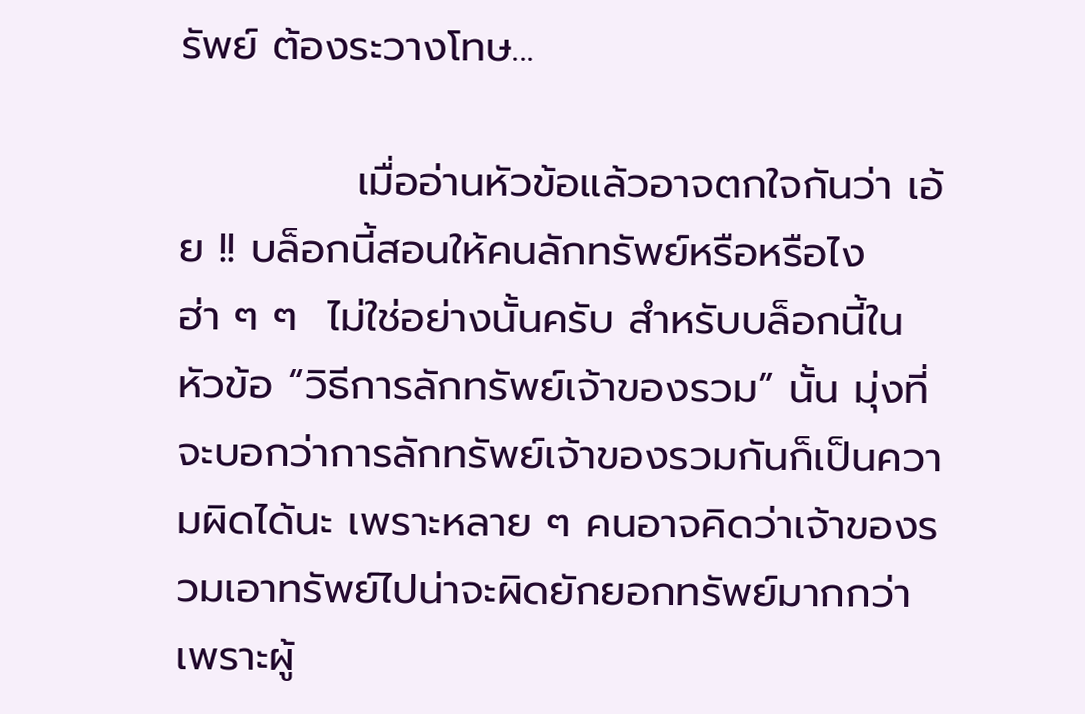รัพย์ ต้องระวางโทษ...

            เมื่ออ่านหัวข้อแล้วอาจตกใจกันว่า เอ้ย !! บล็อกนี้สอนให้คนลักทรัพย์หรือหรือไง ฮ่า ๆ ๆ  ไม่ใช่อย่างนั้นครับ สำหรับบล็อกนี้ในหัวข้อ “วิธีการลักทรัพย์เจ้าของรวม” นั้น มุ่งที่จะบอกว่าการลักทรัพย์เจ้าของรวมกันก็เป็นความผิดได้นะ เพราะหลาย ๆ คนอาจคิดว่าเจ้าของรวมเอาทรัพย์ไปน่าจะผิดยักยอกทรัพย์มากกว่าเพราะผู้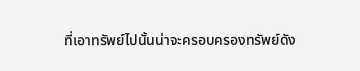ที่เอาทรัพย์ไปนั้นน่าจะครอบครองทรัพย์ดัง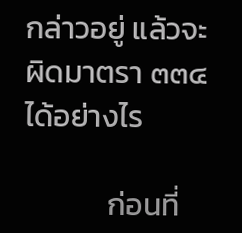กล่าวอยู่ แล้วจะผิดมาตรา ๓๓๔ ได้อย่างไร

            ก่อนที่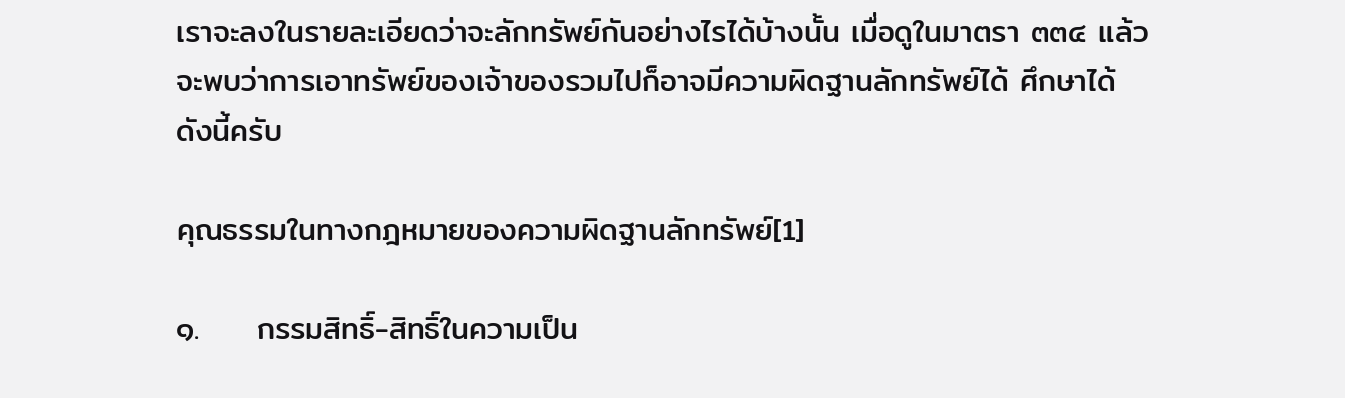เราจะลงในรายละเอียดว่าจะลักทรัพย์กันอย่างไรได้บ้างนั้น เมื่อดูในมาตรา ๓๓๔ แล้วจะพบว่าการเอาทรัพย์ของเจ้าของรวมไปก็อาจมีความผิดฐานลักทรัพย์ได้ ศึกษาได้ดังนี้ครับ

คุณธรรมในทางกฎหมายของความผิดฐานลักทรัพย์[1]

๑.     กรรมสิทธิ์-สิทธิ์ในความเป็น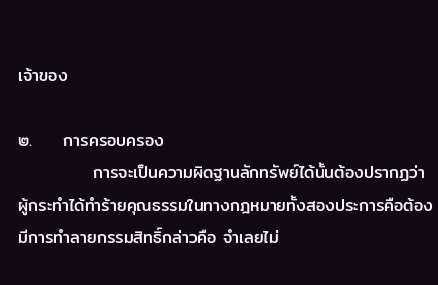เจ้าของ

๒.     การครอบครอง
            การจะเป็นความผิดฐานลักทรัพย์ได้นั้นต้องปรากฏว่า ผู้กระทำได้ทำร้ายคุณธรรมในทางกฎหมายทั้งสองประการคือต้องมีการทำลายกรรมสิทธิ์กล่าวคือ จำเลยไม่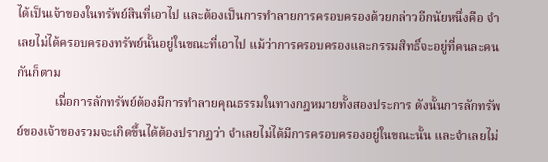ได้เป็นเจ้าของในทรัพย์สินที่เอาไป และต้องเป็นการทำลายการครอบครองด้วยกล่าวอีกนัยหนึ่งคือ จำเลยไม่ได้ครอบครองทรัพย์นั้นอยู่ในขณะที่เอาไป แม้ว่าการครอบครองและกรรมสิทธิ์จะอยู่ที่คนละคนกันก็ตาม
            เมื่อการลักทรัพย์ต้องมีการทำลายคุณธรรมในทางกฎหมายทั้งสองประการ ดังนั้นการลักทรัพย์ของเจ้าของรวมจะเกิดขึ้นได้ต้องปรากฏว่า จำเลยไม่ได้มีการครอบครองอยู่ในขณะนั้น และจำเลยไม่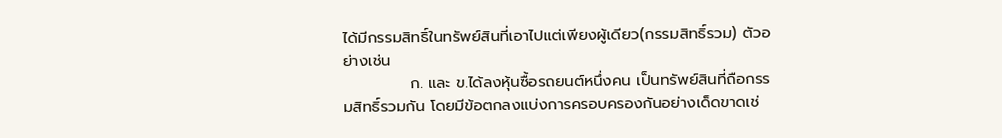ได้มีกรรมสิทธิ์ในทรัพย์สินที่เอาไปแต่เพียงผู้เดียว(กรรมสิทธิ์รวม) ตัวอย่างเช่น
            ก. และ ข.ได้ลงหุ้นซื้อรถยนต์หนึ่งคน เป็นทรัพย์สินที่ถือกรรมสิทธิ์รวมกัน โดยมีข้อตกลงแบ่งการครอบครองกันอย่างเด็ดขาดเช่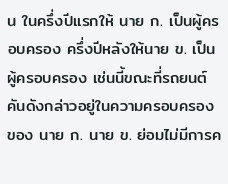น ในครึ่งปีแรกให้ นาย ก. เป็นผู้ครอบครอง ครึ่งปีหลังให้นาย ข. เป็นผู้ครอบครอง เช่นนี้ขณะที่รถยนต์คันดังกล่าวอยู่ในความครอบครองของ นาย ก. นาย ข. ย่อมไม่มีการค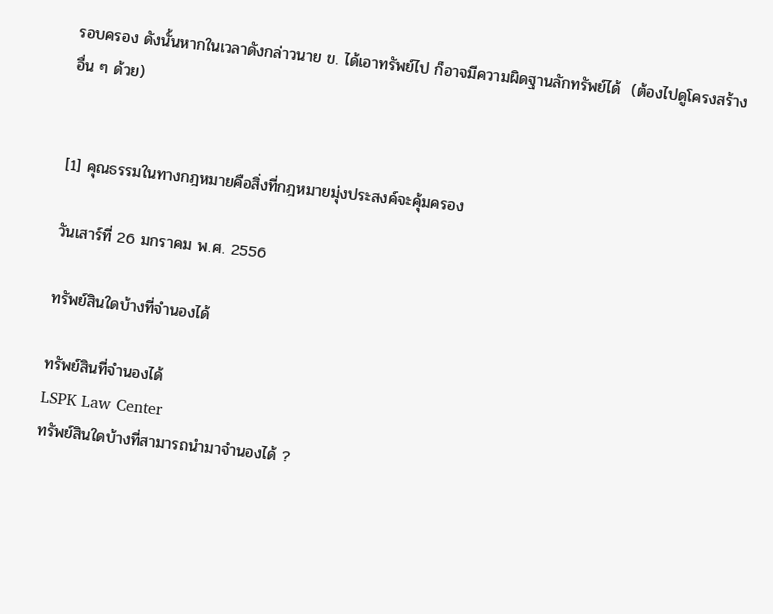รอบครอง ดังนั้นหากในเวลาดังกล่าวนาย ข. ได้เอาทรัพย์ไป ก็อาจมีความผิดฐานลักทรัพย์ได้  (ต้องไปดูโครงสร้างอื่น ๆ ด้วย)


[1] คุณธรรมในทางกฎหมายคือสิ่งที่กฎหมายมุ่งประสงค์จะคุ้มครอง

วันเสาร์ที่ 26 มกราคม พ.ศ. 2556

ทรัพย์สินใดบ้างที่จำนองได้

ทรัพย์สินที่จำนองได้
LSPK Law Center
ทรัพย์สินใดบ้างที่สามารถนำมาจำนองได้ ?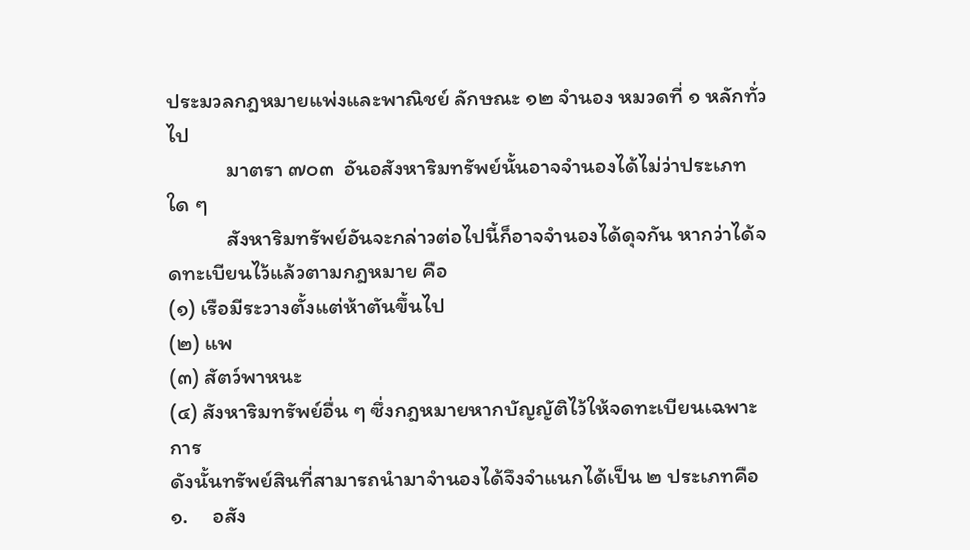ประมวลกฎหมายแพ่งและพาณิชย์ ลักษณะ ๑๒ จำนอง หมวดที่ ๑ หลักทั่วไป
            มาตรา ๗๐๓  อันอสังหาริมทรัพย์นั้นอาจจำนองได้ไม่ว่าประเภทใด ๆ
            สังหาริมทรัพย์อันจะกล่าวต่อไปนี้ก็อาจจำนองได้ดุจกัน หากว่าได้จดทะเบียนไว้แล้วตามกฎหมาย คือ
(๑) เรือมีระวางตั้งแต่ห้าตันขึ้นไป
(๒) แพ
(๓) สัตว์พาหนะ
(๔) สังหาริมทรัพย์อื่น ๆ ซึ่งกฎหมายหากบัญญัติไว้ให้จดทะเบียนเฉพาะการ
ดังนั้นทรัพย์สินที่สามารถนำมาจำนองได้จึงจำแนกได้เป็น ๒ ประเภทคือ
๑.     อสัง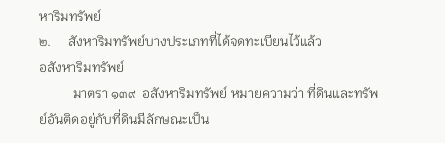หาริมทรัพย์
๒.     สังหาริมทรัพย์บางประเภทที่ได้จดทะเบียนไว้แล้ว
อสังหาริมทรัพย์
          มาตรา ๑๓๙  อสังหาริมทรัพย์ หมายความว่า ที่ดินและทรัพย์อันติดอยู่กับที่ดินมีลักษณะเป็น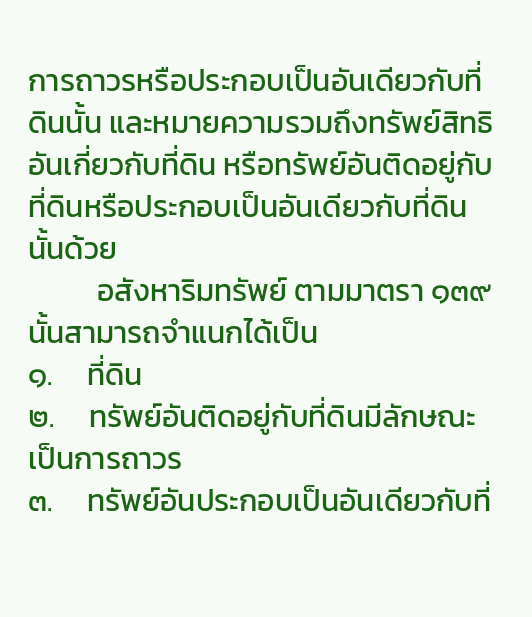การถาวรหรือประกอบเป็นอันเดียวกับที่ดินนั้น และหมายความรวมถึงทรัพย์สิทธิอันเกี่ยวกับที่ดิน หรือทรัพย์อันติดอยู่กับที่ดินหรือประกอบเป็นอันเดียวกับที่ดินนั้นด้วย
          อสังหาริมทรัพย์ ตามมาตรา ๑๓๙ นั้นสามารถจำแนกได้เป็น
๑.     ที่ดิน
๒.     ทรัพย์อันติดอยู่กับที่ดินมีลักษณะเป็นการถาวร
๓.     ทรัพย์อันประกอบเป็นอันเดียวกับที่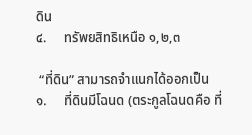ดิน
๔.     ทรัพยสิทธิเหนือ ๑,๒,๓

 “ที่ดิน” สามารถจำแนกได้ออกเป็น
๑.     ที่ดินมีโฉนด (ตระกูลโฉนดคือ ที่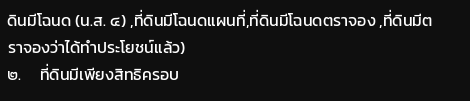ดินมีโฉนด (น.ส. ๔) ,ที่ดินมีโฉนดแผนที่,ที่ดินมีโฉนดตราจอง ,ที่ดินมีตราจองว่าได้ทำประโยชน์แล้ว)
๒.     ที่ดินมีเพียงสิทธิครอบ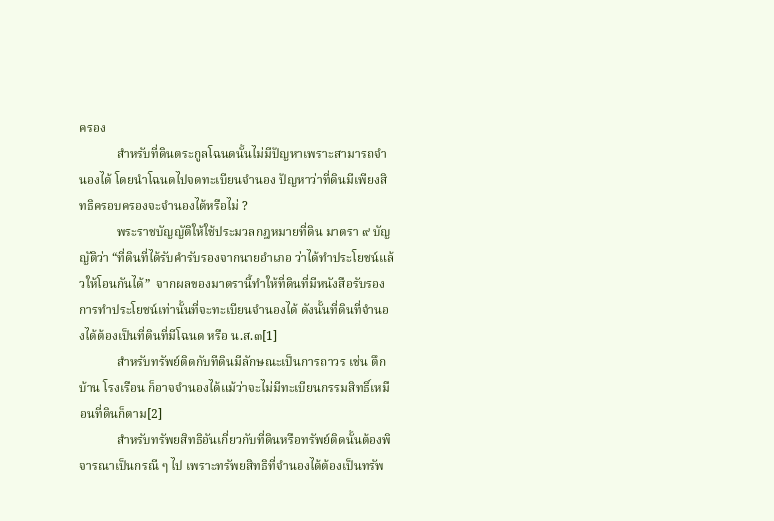ครอง
            สำหรับที่ดินตระกูลโฉนดนั้นไม่มีปัญหาเพราะสามารถจำนองได้ โดยนำโฉนดไปจดทะเบียนจำนอง ปัญหาว่าที่ดินมีเพียงสิทธิครอบครองจะจำนองได้หรือไม่ ?
            พระราชบัญญัติให้ใช้ประมวลกฎหมายที่ดิน มาตรา ๙ บัญญัติว่า “ที่ดินที่ได้รับคำรับรองจากนายอำเภอ ว่าได้ทำประโยชน์แล้วให้โอนกันได้”  จากผลของมาตรานี้ทำให้ที่ดินที่มีหนังสือรับรองการทำประโยชน์เท่านั้นที่จะทะเบียนจำนองได้ ดังนั้นที่ดินที่จำนองได้ต้องเป็นที่ดินที่มีโฉนด หรือ น.ส.๓[1]
            สำหรับทรัพย์ติดกับทีดินมีลักษณะเป็นการถาวร เช่น ตึก บ้าน โรงเรือน ก็อาจจำนองได้แม้ว่าจะไม่มีทะเบียนกรรมสิทธิ์เหมือนที่ดินก็ตาม[2]
            สำหรับทรัพยสิทธิอันเกี่ยวกับที่ดินหรือทรัพย์ติดนั้นต้องพิจารณาเป็นกรณี ๆ ไป เพราะทรัพยสิทธิที่จำนองได้ต้องเป็นทรัพ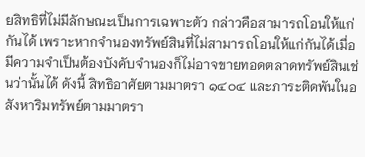ยสิทธิที่ไม่มีลักษณะเป็นการเฉพาะตัว กล่าวคือสามารถโอนให้แก่กันได้ เพราะหากจำนองทรัพย์สินที่ไม่สามารถโอนให้แก่กันได้เมื่อมีความจำเป็นต้องบังคับจำนองก็ไม่อาจขายทอดตลาดทรัพย์สินเช่นว่านั้นได้ ดังนี้ สิทธิอาศัยตามมาตรา ๑๔๐๔ และภาระติดพันในอสังหาริมทรัพย์ตามมาตรา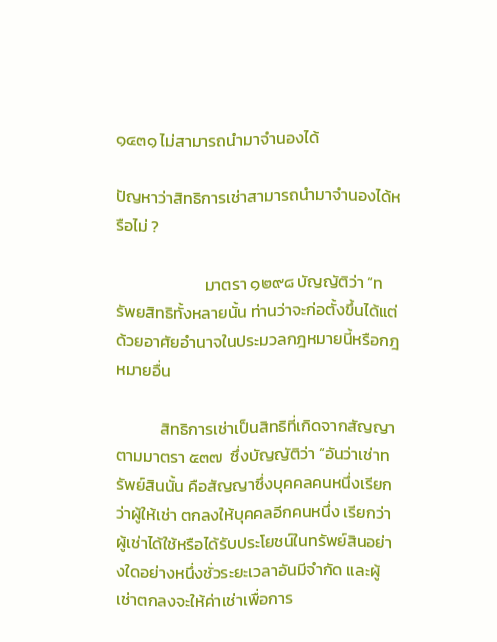๑๔๓๑ ไม่สามารถนำมาจำนองได้

ปัญหาว่าสิทธิการเช่าสามารถนำมาจำนองได้หรือไม่ ?

                        มาตรา ๑๒๙๘ บัญญัติว่า “ทรัพยสิทธิทั้งหลายนั้น ท่านว่าจะก่อตั้งขึ้นได้แต่ด้วยอาศัยอำนาจในประมวลกฎหมายนี้หรือกฎหมายอื่น

            สิทธิการเช่าเป็นสิทธิที่เกิดจากสัญญาตามมาตรา ๕๓๗  ซึ่งบัญญัติว่า “อันว่าเช่าทรัพย์สินนั้น คือสัญญาซึ่งบุคคลคนหนึ่งเรียกว่าผู้ให้เช่า ตกลงให้บุคคลอีกคนหนึ่ง เรียกว่าผู้เช่าได้ใช้หรือได้รับประโยชน์ในทรัพย์สินอย่างใดอย่างหนึ่งชั่วระยะเวลาอันมีจำกัด และผู้เช่าตกลงจะให้ค่าเช่าเพื่อการ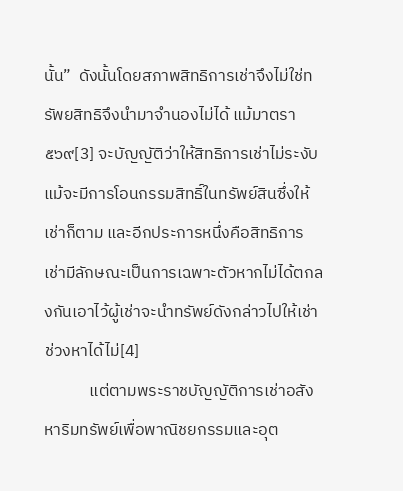นั้น”  ดังนั้นโดยสภาพสิทธิการเช่าจึงไม่ใช่ทรัพยสิทธิจึงนำมาจำนองไม่ได้ แม้มาตรา ๕๖๙[3] จะบัญญัติว่าให้สิทธิการเช่าไม่ระงับแม้จะมีการโอนกรรมสิทธิ์ในทรัพย์สินซึ่งให้เช่าก็ตาม และอีกประการหนึ่งคือสิทธิการเช่ามีลักษณะเป็นการเฉพาะตัวหากไม่ได้ตกลงกันเอาไว้ผู้เช่าจะนำทรัพย์ดังกล่าวไปให้เช่าช่วงหาได้ไม่[4]
            แต่ตามพระราชบัญญัติการเช่าอสังหาริมทรัพย์เพื่อพาณิชยกรรมและอุต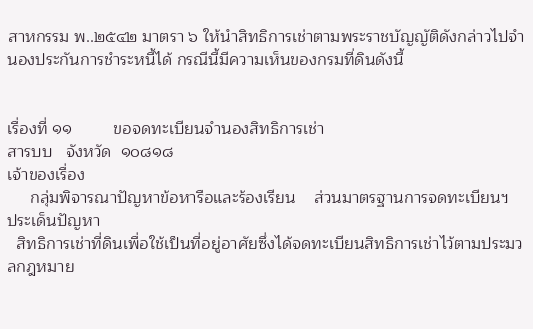สาหกรรม พ..๒๕๔๒ มาตรา ๖ ให้นำสิทธิการเช่าตามพระราชบัญญัติดังกล่าวไปจำนองประกันการชำระหนี้ได้ กรณีนี้มีความเห็นของกรมที่ดินดังนี้


เรื่องที่ ๑๑         ขอจดทะเบียนจำนองสิทธิการเช่า                                                 สารบบ   จังหวัด  ๑๐๘๑๘
เจ้าของเรื่อง
     กลุ่มพิจารณาปัญหาข้อหารือและร้องเรียน    ส่วนมาตรฐานการจดทะเบียนฯ
ประเด็นปัญหา
  สิทธิการเช่าที่ดินเพื่อใช้เป็นที่อยู่อาศัยซึ่งได้จดทะเบียนสิทธิการเช่าไว้ตามประมวลกฎหมาย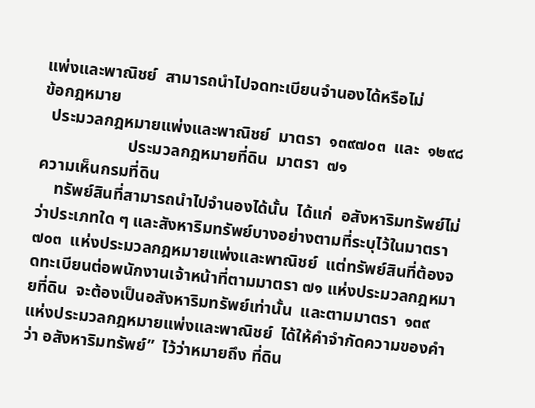แพ่งและพาณิชย์  สามารถนำไปจดทะเบียนจำนองได้หรือไม่
ข้อกฎหมาย
  ประมวลกฎหมายแพ่งและพาณิชย์  มาตรา  ๑๓๙๗๐๓  และ  ๑๒๙๘
                     ประมวลกฎหมายที่ดิน  มาตรา  ๗๑
ความเห็นกรมที่ดิน
    ทรัพย์สินที่สามารถนำไปจำนองได้นั้น  ได้แก่  อสังหาริมทรัพย์ไม่ว่าประเภทใด ๆ และสังหาริมทรัพย์บางอย่างตามที่ระบุไว้ในมาตรา  ๗๐๓  แห่งประมวลกฎหมายแพ่งและพาณิชย์  แต่ทรัพย์สินที่ต้องจดทะเบียนต่อพนักงานเจ้าหน้าที่ตามมาตรา ๗๑ แห่งประมวลกฎหมายที่ดิน  จะต้องเป็นอสังหาริมทรัพย์เท่านั้น  และตามมาตรา  ๑๓๙  แห่งประมวลกฎหมายแพ่งและพาณิชย์  ได้ให้คำจำกัดความของคำว่า อสังหาริมทรัพย์”  ไว้ว่าหมายถึง ที่ดิน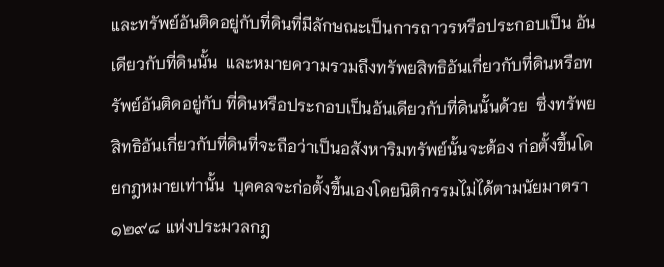และทรัพย์อันติดอยู่กับที่ดินที่มีลักษณะเป็นการถาวรหรือประกอบเป็น อันเดียวกับที่ดินนั้น  และหมายความรวมถึงทรัพยสิทธิอันเกี่ยวกับที่ดินหรือทรัพย์อันติดอยู่กับ ที่ดินหรือประกอบเป็นอันเดียวกับที่ดินนั้นด้วย  ซึ่งทรัพยสิทธิอันเกี่ยวกับที่ดินที่จะถือว่าเป็นอสังหาริมทรัพย์นั้นจะต้อง ก่อตั้งขึ้นโดยกฎหมายเท่านั้น  บุคคลจะก่อตั้งขึ้นเองโดยนิติกรรมไม่ได้ตามนัยมาตรา ๑๒๙๘ แห่งประมวลกฎ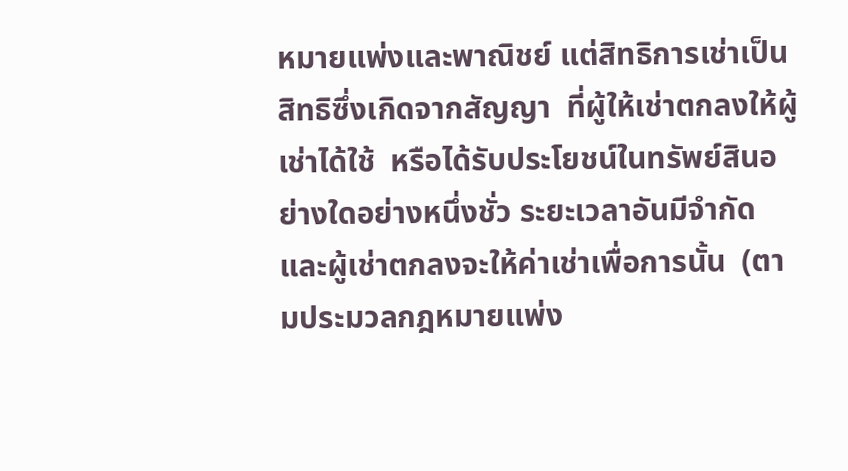หมายแพ่งและพาณิชย์ แต่สิทธิการเช่าเป็นสิทธิซึ่งเกิดจากสัญญา  ที่ผู้ให้เช่าตกลงให้ผู้เช่าได้ใช้  หรือได้รับประโยชน์ในทรัพย์สินอย่างใดอย่างหนึ่งชั่ว ระยะเวลาอันมีจำกัด   และผู้เช่าตกลงจะให้ค่าเช่าเพื่อการนั้น  (ตามประมวลกฎหมายแพ่ง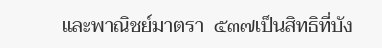และพาณิชย์มาตรา  ๕๓๗เป็นสิทธิที่บัง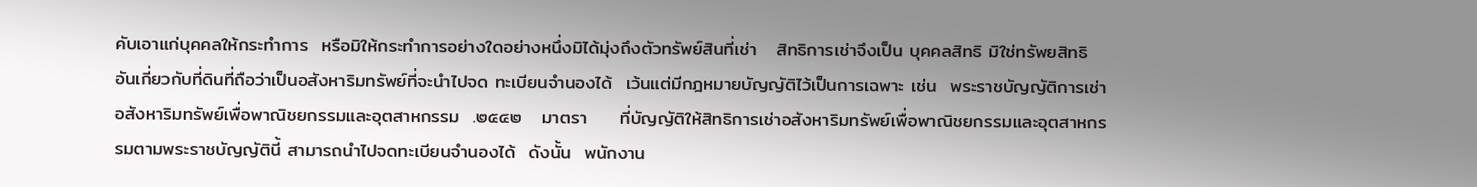คับเอาแก่บุคคลให้กระทำการ  หรือมิให้กระทำการอย่างใดอย่างหนึ่งมิได้มุ่งถึงตัวทรัพย์สินที่เช่า   สิทธิการเช่าจึงเป็น บุคคลสิทธิ มิใช่ทรัพยสิทธิอันเกี่ยวกับที่ดินที่ถือว่าเป็นอสังหาริมทรัพย์ที่จะนำไปจด ทะเบียนจำนองได้  เว้นแต่มีกฎหมายบัญญัติไว้เป็นการเฉพาะ เช่น  พระราชบัญญัติการเช่าอสังหาริมทรัพย์เพื่อพาณิชยกรรมและอุตสาหกรรม  .๒๕๔๒   มาตรา     ที่บัญญัติให้สิทธิการเช่าอสังหาริมทรัพย์เพื่อพาณิชยกรรมและอุตสาหกรรมตามพระราชบัญญัตินี้ สามารถนำไปจดทะเบียนจำนองได้  ดังนั้น  พนักงาน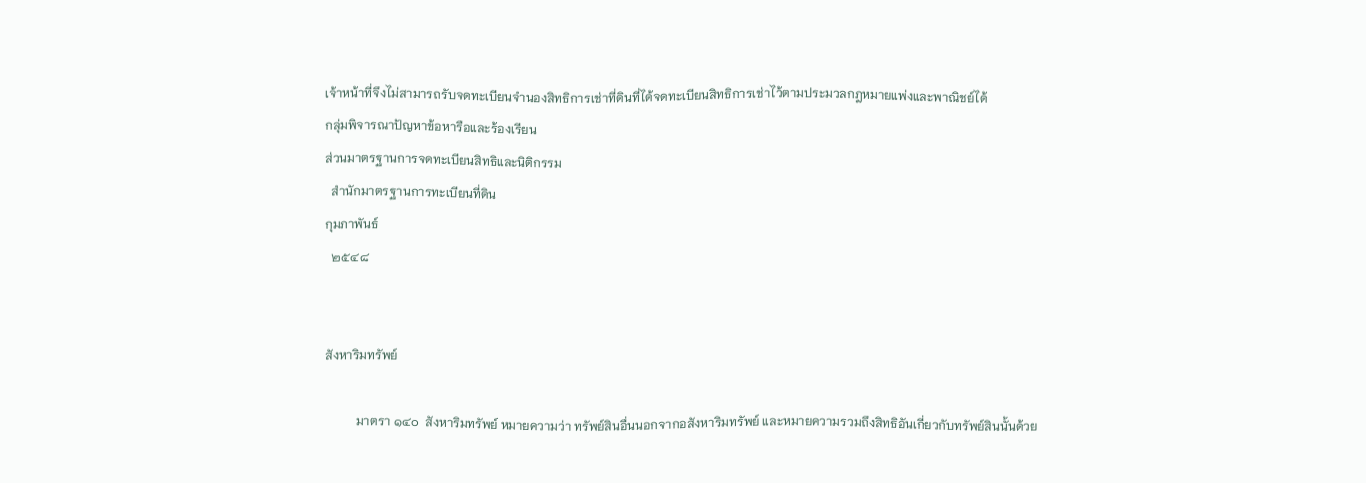เจ้าหน้าที่จึงไม่สามารถรับจดทะเบียนจำนองสิทธิการเช่าที่ดินที่ได้จดทะเบียนสิทธิการเช่าไว้ตามประมวลกฎหมายแพ่งและพาณิชย์ได้
กลุ่มพิจารณาปัญหาข้อหารือและร้องเรียน
ส่วนมาตรฐานการจดทะเบียนสิทธิและนิติกรรม
  สำนักมาตรฐานการทะเบียนที่ดิน
กุมภาพันธ์
  ๒๕๔๘


สังหาริมทรัพย์

          มาตรา ๑๔๐  สังหาริมทรัพย์ หมายความว่า ทรัพย์สินอื่นนอกจากอสังหาริมทรัพย์ และหมายความรวมถึงสิทธิอันเกี่ยวกับทรัพย์สินนั้นด้วย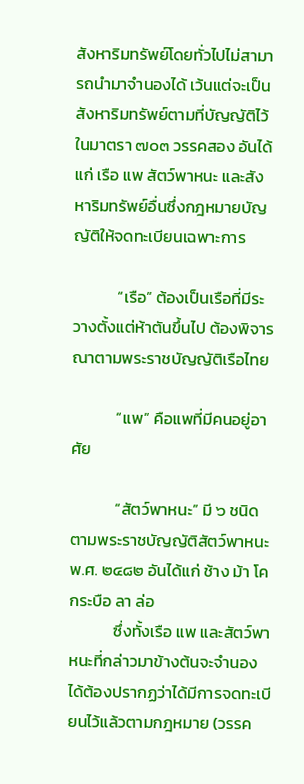สังหาริมทรัพย์โดยทั่วไปไม่สามารถนำมาจำนองได้ เว้นแต่จะเป็นสังหาริมทรัพย์ตามที่บัญญัติไว้ในมาตรา ๗๐๓ วรรคสอง อันได้แก่ เรือ แพ สัตว์พาหนะ และสังหาริมทรัพย์อื่นซึ่งกฎหมายบัญญัติให้จดทะเบียนเฉพาะการ

            “เรือ” ต้องเป็นเรือที่มีระวางตั้งแต่ห้าตันขึ้นไป ต้องพิจารณาตามพระราชบัญญัติเรือไทย

            “แพ” คือแพที่มีคนอยู่อาศัย

            “สัตว์พาหนะ” มี ๖ ชนิด ตามพระราชบัญญัติสัตว์พาหนะ พ.ศ. ๒๔๘๒ อันได้แก่ ช้าง ม้า โค กระบือ ลา ล่อ
            ซึ่งทั้งเรือ แพ และสัตว์พาหนะที่กล่าวมาข้างต้นจะจำนองได้ต้องปรากฏว่าได้มีการจดทะเบียนไว้แล้วตามกฎหมาย (วรรค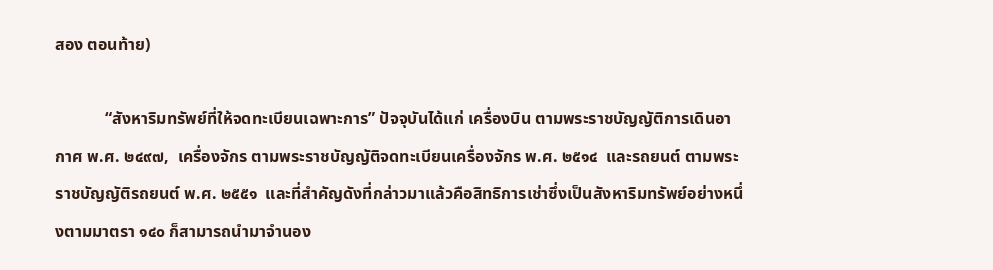สอง ตอนท้าย)

            “สังหาริมทรัพย์ที่ให้จดทะเบียนเฉพาะการ” ปัจจุบันได้แก่ เครื่องบิน ตามพระราชบัญญัติการเดินอากาศ พ.ศ. ๒๔๙๗,  เครื่องจักร ตามพระราชบัญญัติจดทะเบียนเครื่องจักร พ.ศ. ๒๕๑๔  และรถยนต์ ตามพระราชบัญญัติรถยนต์ พ.ศ. ๒๕๕๑  และที่สำคัญดังที่กล่าวมาแล้วคือสิทธิการเช่าซึ่งเป็นสังหาริมทรัพย์อย่างหนึ่งตามมาตรา ๑๔๐ ก็สามารถนำมาจำนอง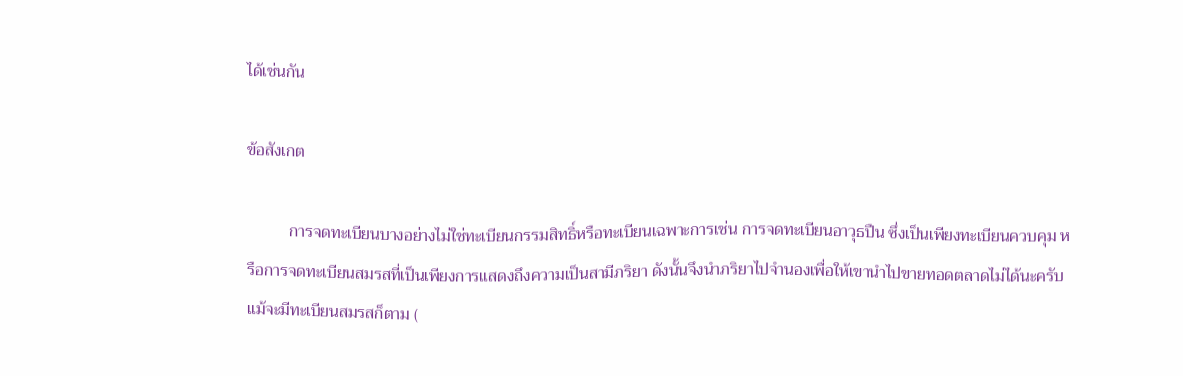ได้เช่นกัน

ข้อสังเกต

          การจดทะเบียนบางอย่างไม่ใช่ทะเบียนกรรมสิทธิ์หรือทะเบียนเฉพาะการเช่น การจดทะเบียนอาวุธปืน ซึ่งเป็นเพียงทะเบียนควบคุม หรือการจดทะเบียนสมรสที่เป็นเพียงการแสดงถึงความเป็นสามีภริยา ดังนั้นจึงนำภริยาไปจำนองเพื่อให้เขานำไปขายทอดตลาดไม่ได้นะครับ แม้จะมีทะเบียนสมรสก็ตาม (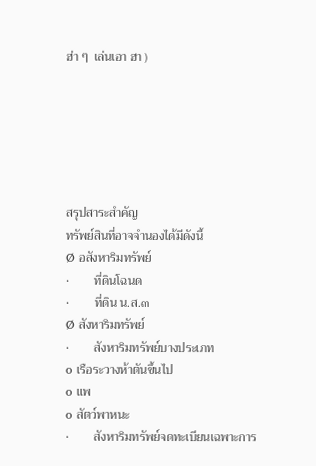ฮ่า ๆ  เล่นเอา ฮา )






สรุปสาระสำคัญ
ทรัพย์สินที่อาจจำนองได้มีดังนี้
Ø อสังหาริมทรัพย์
·        ที่ดินโฉนด
·        ที่ดิน น.ส.๓
Ø สังหาริมทรัพย์
·        สังหาริมทรัพย์บางประเภท
o เรือระวางห้าตันขึ้นไป
o แพ
o สัตว์พาหนะ
·        สังหาริมทรัพย์จดทะเบียนเฉพาะการ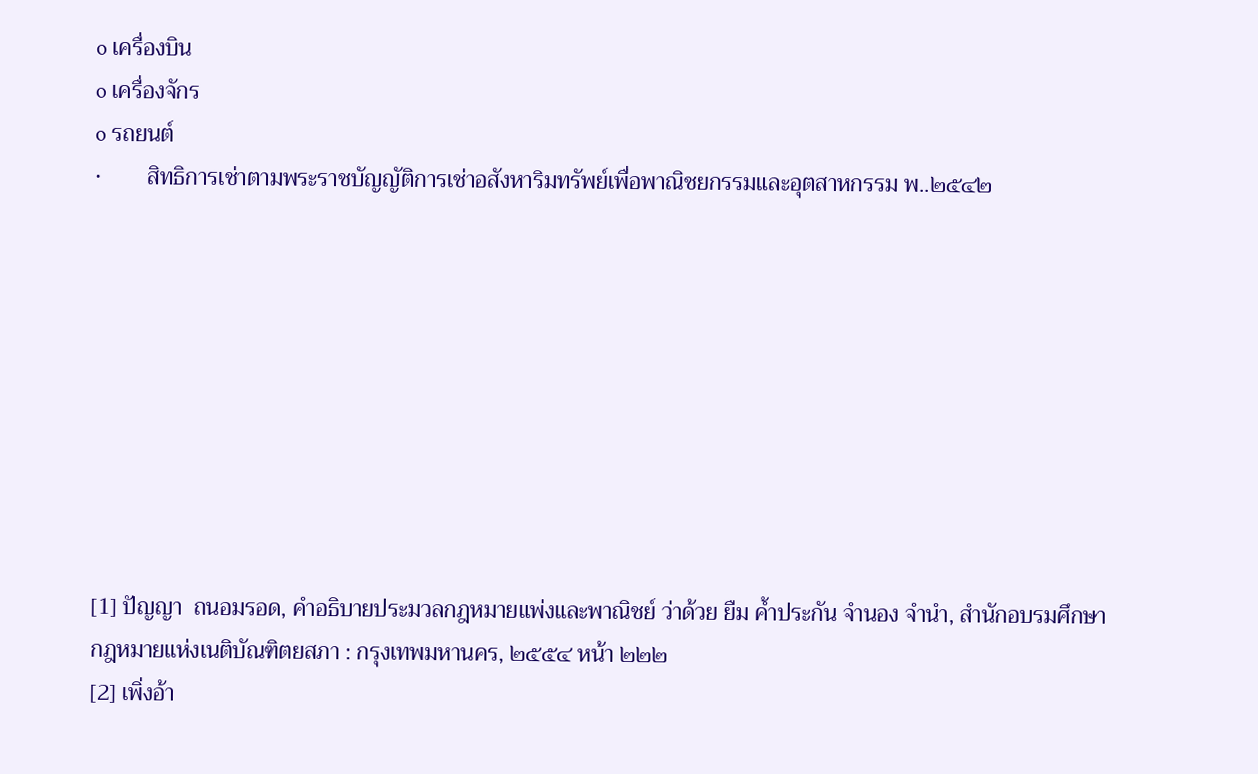o เครื่องบิน
o เครื่องจักร
o รถยนต์
·        สิทธิการเช่าตามพระราชบัญญัติการเช่าอสังหาริมทรัพย์เพื่อพาณิชยกรรมและอุตสาหกรรม พ..๒๕๔๒









[1] ปัญญา  ถนอมรอด, คำอธิบายประมวลกฎหมายแพ่งและพาณิชย์ ว่าด้วย ยืม ค้ำประกัน จำนอง จำนำ, สำนักอบรมศึกษากฎหมายแห่งเนติบัณฑิตยสภา : กรุงเทพมหานคร, ๒๕๕๔ หน้า ๒๒๒
[2] เพิ่งอ้า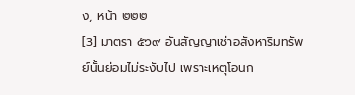ง, หน้า ๒๒๒
[3] มาตรา ๕๖๙ อันสัญญาเช่าอสังหาริมทรัพย์นั้นย่อมไม่ระงับไป เพราะเหตุโอนก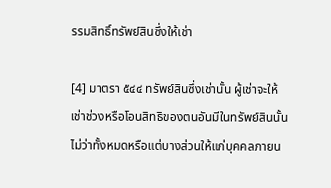รรมสิทธิ์ทรัพย์สินซึ่งให้เช่า

[4] มาตรา ๕๔๔ ทรัพย์สินซึ่งเช่านั้น ผู้เช่าจะให้เช่าช่วงหรือโอนสิทธิของตนอันมีในทรัพย์สินนั้นไม่ว่าทั้งหมดหรือแต่บางส่วนให้แก่บุคคลภายน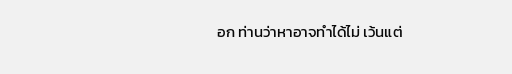อก ท่านว่าหาอาจทำได้ไม่ เว้นแต่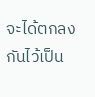จะได้ตกลงกันไว้เป็น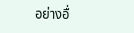อย่างอื่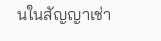นในสัญญาเช่า